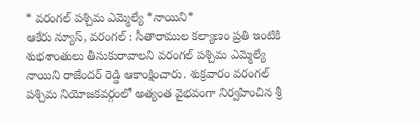* వరంగల్ పశ్చిమ ఎమ్మెల్యే *నాయిని*
ఆకేరు న్యూస్, వరంగల్ : సీతారాముల కల్యాణం ప్రతి ఇంటికి శుభశాంతులు తీసుకురావాలని వరంగల్ పశ్చిమ ఎమ్మెల్యే నాయిని రాజేందర్ రెడ్డి ఆకాంక్షించారు. శుక్రవారం వరంగల్ పశ్చిమ నియోజకవర్గంలో అత్యంత వైభవంగా నిర్వహించిన శ్రీ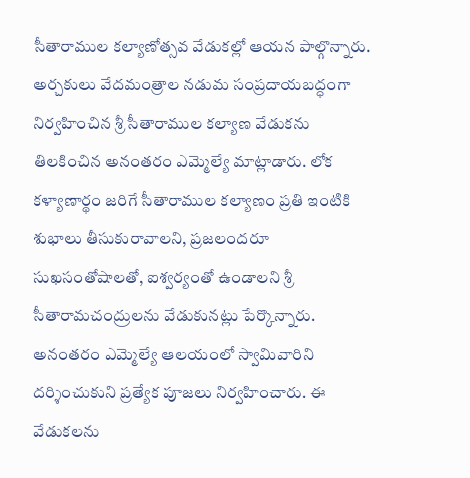సీతారాముల కల్యాణోత్సవ వేడుకల్లో ఆయన పాల్గొన్నారు. అర్చకులు వేదమంత్రాల నడుమ సంప్రదాయబద్ధంగా నిర్వహించిన శ్రీ సీతారాముల కల్యాణ వేడుకను తిలకించిన అనంతరం ఎమ్మెల్యే మాట్లాడారు. లోక కళ్యాణార్థం జరిగే సీతారాముల కల్యాణం ప్రతి ఇంటికి శుభాలు తీసుకురావాలని, ప్రజలందరూ సుఖసంతోషాలతో, ఐశ్వర్యంతో ఉండాలని శ్రీ సీతారామచంద్రులను వేడుకునట్లు పేర్కొన్నారు. అనంతరం ఎమ్మెల్యే ఆలయంలో స్వామివారిని దర్శించుకుని ప్రత్యేక పూజలు నిర్వహించారు. ఈ వేడుకలను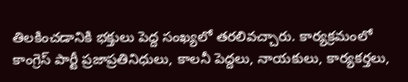తిలకించడానికి భక్తులు పెద్ద సంఖ్యలో తరలివచ్చారు. కార్యక్రమంలో కాంగ్రెస్ పార్టీ ప్రజాప్రతినిధులు, కాలనీ పెద్దలు, నాయకులు, కార్యకర్తలు,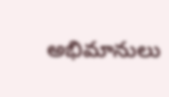అభిమానులు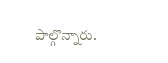పాల్గొన్నారు.